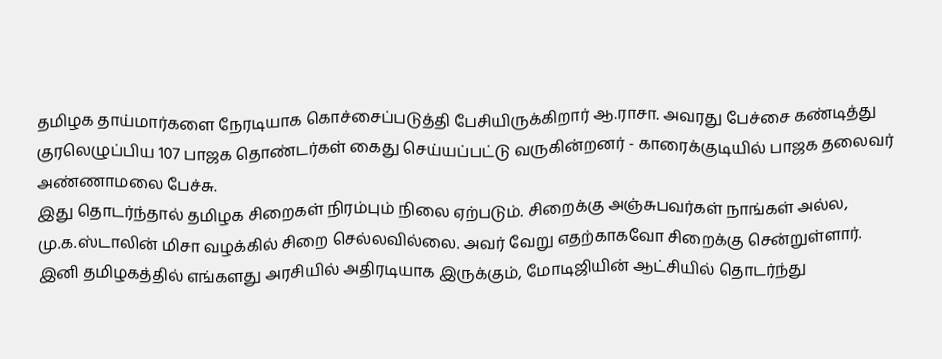தமிழக தாய்மார்களை நேரடியாக கொச்சைப்படுத்தி பேசியிருக்கிறார் ஆ.ராசா. அவரது பேச்சை கண்டித்து குரலெழுப்பிய 107 பாஜக தொண்டர்கள் கைது செய்யப்பட்டு வருகின்றனர் - காரைக்குடியில் பாஜக தலைவர் அண்ணாமலை பேச்சு.
இது தொடர்ந்தால் தமிழக சிறைகள் நிரம்பும் நிலை ஏற்படும். சிறைக்கு அஞ்சுபவர்கள் நாங்கள் அல்ல, மு.க.ஸ்டாலின் மிசா வழக்கில் சிறை செல்லவில்லை. அவர் வேறு எதற்காகவோ சிறைக்கு சென்றுள்ளார்.
இனி தமிழகத்தில் எங்களது அரசியில் அதிரடியாக இருக்கும், மோடிஜியின் ஆட்சியில் தொடர்ந்து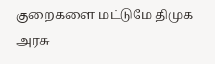குறைகளை மட்டுமே திமுக அரசு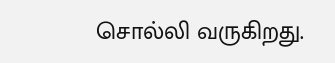சொல்லி வருகிறது.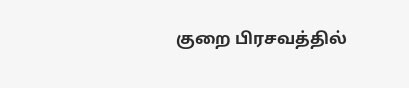குறை பிரசவத்தில்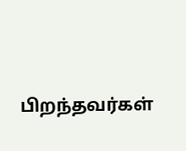பிறந்தவர்கள்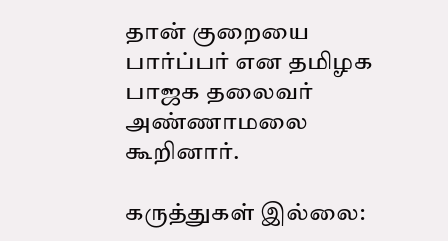தான் குறையை பார்ப்பர் என தமிழக பாஜக தலைவர் அண்ணாமலை கூறினார்.

கருத்துகள் இல்லை: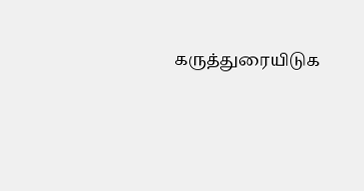கருத்துரையிடுக